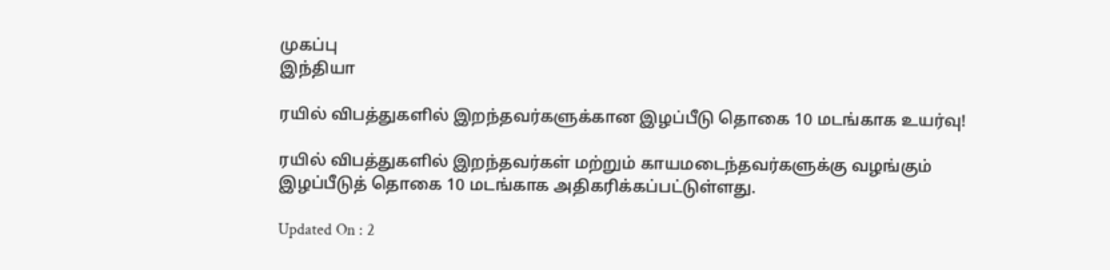முகப்பு
இந்தியா

ரயில் விபத்துகளில் இறந்தவர்களுக்கான இழப்பீடு தொகை 10 மடங்காக உயர்வு!

ரயில் விபத்துகளில் இறந்தவர்கள் மற்றும் காயமடைந்தவர்களுக்கு வழங்கும் இழப்பீடுத் தொகை 10 மடங்காக அதிகரிக்கப்பட்டுள்ளது.

Updated On : 2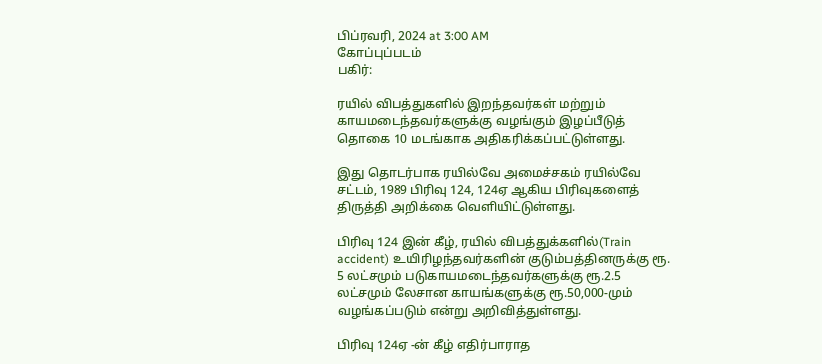பிப்ரவரி, 2024 at 3:00 AM
கோப்புப்படம்
பகிர்:

ரயில் விபத்துகளில் இறந்தவர்கள் மற்றும் காயமடைந்தவர்களுக்கு வழங்கும் இழப்பீடுத் தொகை 10 மடங்காக அதிகரிக்கப்பட்டுள்ளது.

இது தொடர்பாக ரயில்வே அமைச்சகம் ரயில்வே சட்டம், 1989 பிரிவு 124, 124ஏ ஆகிய பிரிவுகளைத் திருத்தி அறிக்கை வெளியிட்டுள்ளது.

பிரிவு 124 இன் கீழ், ரயில் விபத்துக்களில்(Train accident) உயிரிழந்தவர்களின் குடும்பத்தினருக்கு ரூ. 5 லட்சமும் படுகாயமடைந்தவர்களுக்கு ரூ.2.5 லட்சமும் லேசான காயங்களுக்கு ரூ.50,000-மும் வழங்கப்படும் என்று அறிவித்துள்ளது.

பிரிவு 124ஏ -ன் கீழ் எதிர்பாராத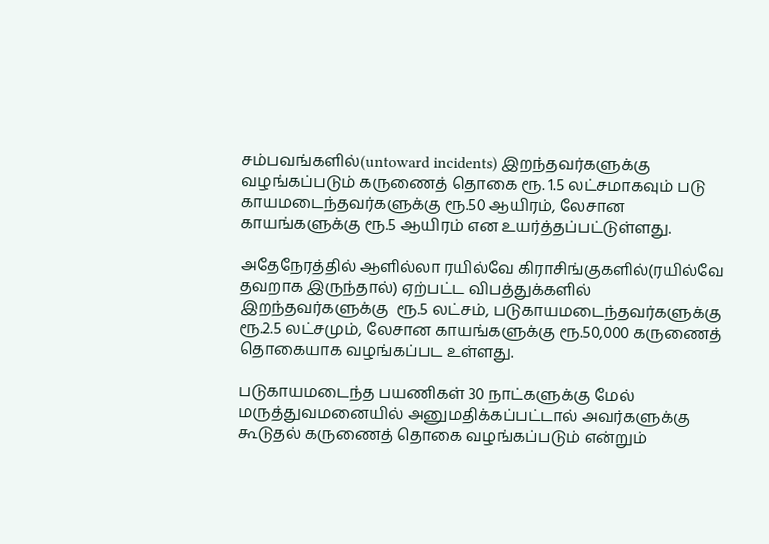சம்பவங்களில்(untoward incidents) இறந்தவர்களுக்கு வழங்கப்படும் கருணைத் தொகை ரூ. 1.5 லட்சமாகவும் படு காயமடைந்தவர்களுக்கு ரூ.50 ஆயிரம், லேசான காயங்களுக்கு ரூ.5 ஆயிரம் என உயர்த்தப்பட்டுள்ளது.

அதேநேரத்தில் ஆளில்லா ரயில்வே கிராசிங்குகளில்(ரயில்வே தவறாக இருந்தால்) ஏற்பட்ட விபத்துக்களில் இறந்தவர்களுக்கு  ரூ.5 லட்சம், படுகாயமடைந்தவர்களுக்கு ரூ.2.5 லட்சமும், லேசான காயங்களுக்கு ரூ.50,000 கருணைத் தொகையாக வழங்கப்பட உள்ளது.

படுகாயமடைந்த பயணிகள் 30 நாட்களுக்கு மேல் மருத்துவமனையில் அனுமதிக்கப்பட்டால் அவர்களுக்கு கூடுதல் கருணைத் தொகை வழங்கப்படும் என்றும்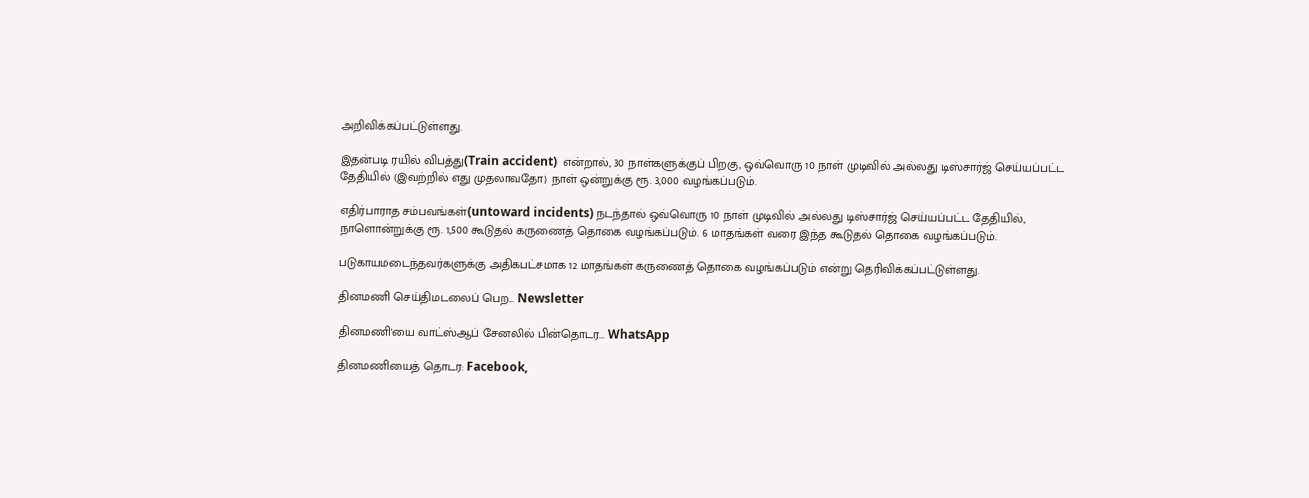அறிவிக்கப்பட்டுள்ளது.

இதன்படி ரயில் விபத்து(Train accident)  என்றால், 30 நாள்களுக்குப் பிறகு, ஒவ்வொரு 10 நாள் முடிவில் அல்லது டிஸ்சார்ஜ் செய்யப்பட்ட தேதியில் (இவற்றில் எது முதலாவதோ) நாள் ஒன்றுக்கு ரூ. 3,000 வழங்கப்படும்.

எதிர்பாராத சம்பவங்கள்(untoward incidents) நடந்தால் ஒவ்வொரு 10 நாள் முடிவில் அல்லது டிஸ்சார்ஜ் செய்யப்பட்ட தேதியில், நாளொன்றுக்கு ரூ. 1,500 கூடுதல் கருணைத் தொகை வழங்கப்படும். 6 மாதங்கள் வரை இந்த கூடுதல் தொகை வழங்கப்படும்.

படுகாயமடைந்தவர்களுக்கு அதிகபட்சமாக 12 மாதங்கள் கருணைத் தொகை வழங்கப்படும் என்று தெரிவிக்கப்பட்டுள்ளது.

தினமணி செய்திமடலைப் பெற... Newsletter

தினமணி'யை வாட்ஸ்ஆப் சேனலில் பின்தொடர... WhatsApp

தினமணியைத் தொடர: Facebook,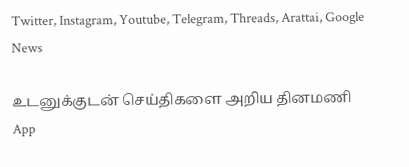Twitter, Instagram, Youtube, Telegram, Threads, Arattai, Google News

உடனுக்குடன் செய்திகளை அறிய தினமணி App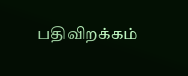பதிவிறக்கம்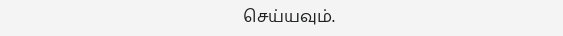செய்யவும்.